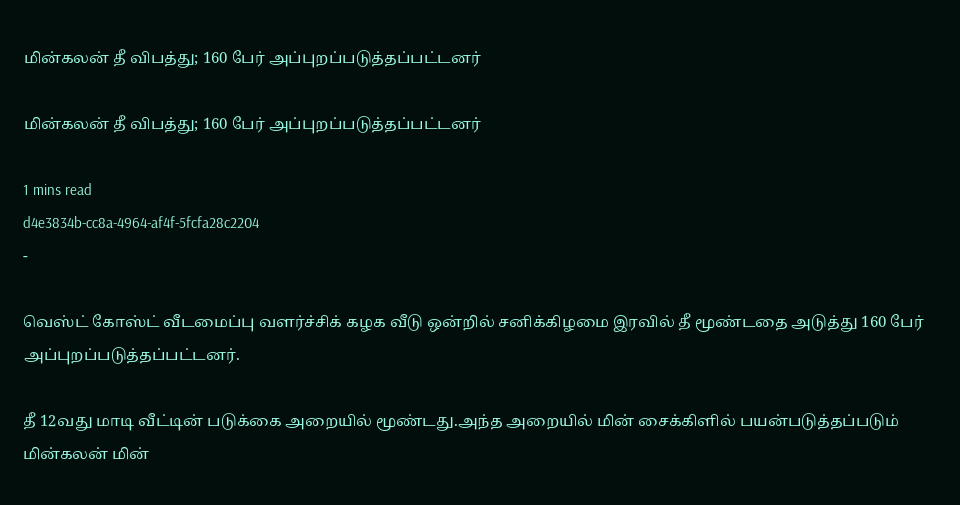மின்கலன் தீ விபத்து; 160 பேர் அப்புறப்படுத்தப்பட்டனர்

மின்கலன் தீ விபத்து; 160 பேர் அப்புறப்படுத்தப்பட்டனர்

1 mins read
d4e3834b-cc8a-4964-af4f-5fcfa28c2204
-

வெஸ்ட் கோஸ்ட் வீடமைப்பு வளர்ச்சிக் கழக வீடு ஒன்றில் சனிக்கிழமை இரவில் தீ மூண்டதை அடுத்து 160 பேர் அப்புறப்படுத்தப்பட்டனர்.

தீ 12வது மாடி வீட்டின் படுக்கை அறையில் மூண்டது.அந்த அறையில் மின் சைக்கிளில் பயன்படுத்தப்படும் மின்கலன் மின்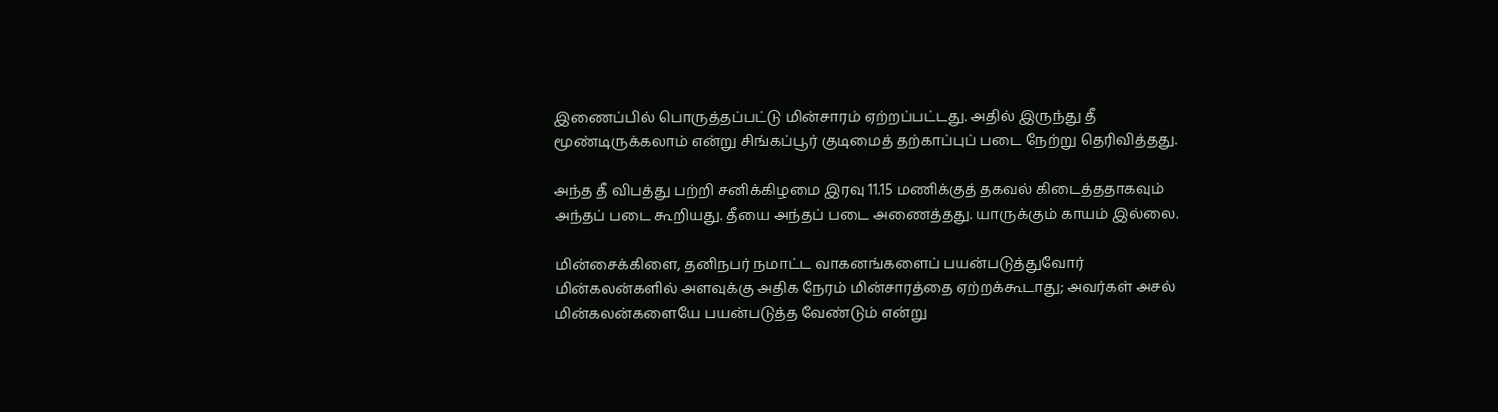இணைப்பில் பொருத்தப்பட்டு மின்சாரம் ஏற்றப்பட்டது. அதில் இருந்து தீ மூண்டிருக்கலாம் என்று சிங்கப்பூர் குடிமைத் தற்காப்புப் படை நேற்று தெரிவித்தது.

அந்த தீ விபத்து பற்றி சனிக்கிழமை இரவு 11.15 மணிக்குத் தகவல் கிடைத்ததாகவும் அந்தப் படை கூறியது. தீயை அந்தப் படை அணைத்தது. யாருக்கும் காயம் இல்லை.

மின்சைக்கிளை, தனிநபர் நமாட்ட வாகனங்களைப் பயன்படுத்துவோர் மின்கலன்களில் அளவுக்கு அதிக நேரம் மின்சாரத்தை ஏற்றக்கூடாது; அவர்கள் அசல் மின்கலன்களையே பயன்படுத்த வேண்டும் என்று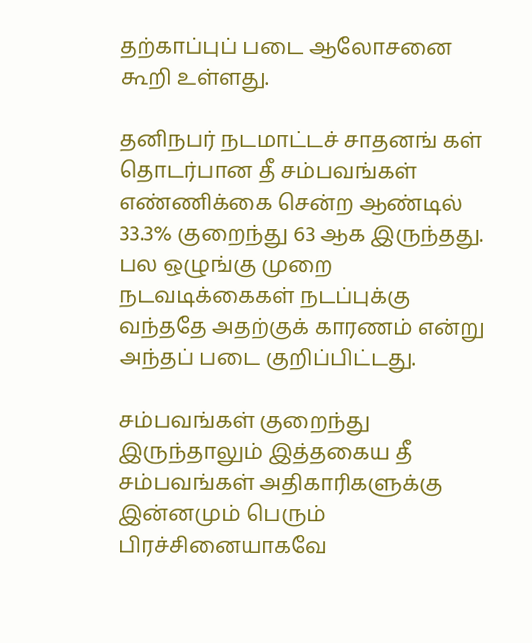தற்காப்புப் படை ஆலோசனை கூறி உள்ளது.

தனிநபர் நடமாட்டச் சாதனங் கள் தொடர்பான தீ சம்பவங்கள் எண்ணிக்கை சென்ற ஆண்டில் 33.3% குறைந்து 63 ஆக இருந்தது. பல ஒழுங்கு முறை நடவடிக்கைகள் நடப்புக்கு வந்ததே அதற்குக் காரணம் என்று அந்தப் படை குறிப்பிட்டது.

சம்பவங்கள் குறைந்து இருந்தாலும் இத்தகைய தீ சம்பவங்கள் அதிகாரிகளுக்கு இன்னமும் பெரும் பிரச்சினையாகவே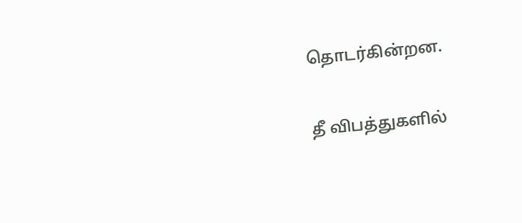தொடர்கின்றன.

தீ விபத்துகளில்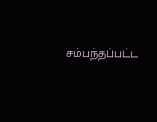சம்பந்தப்பட்ட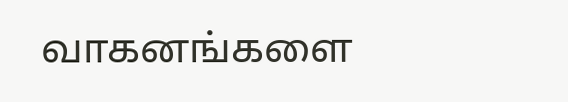வாகனங்களை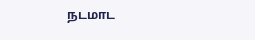நடமாட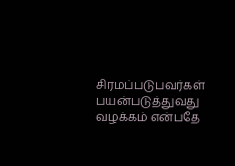சிரமப்படுபவர்கள் பயன்படுத்துவது வழக்கம் என்பதே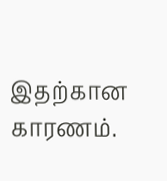இதற்கான காரணம்.